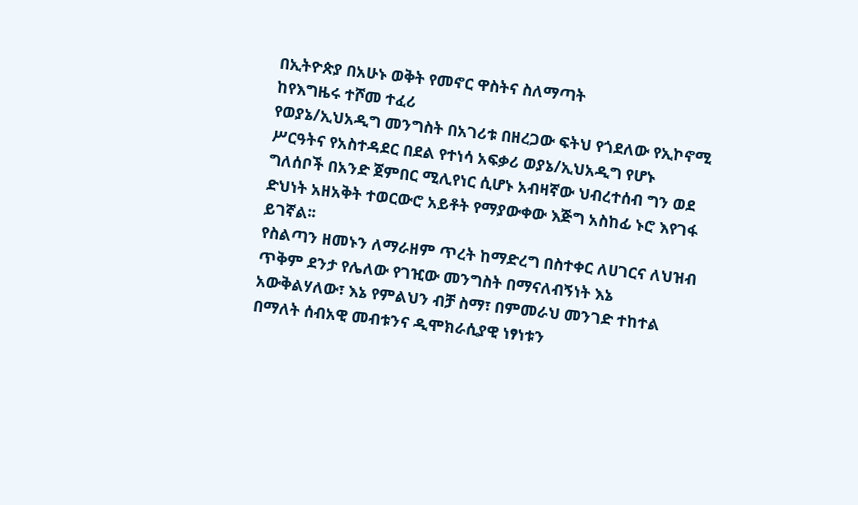በኢትዮጵያ በአሁኑ ወቅት የመኖር ዋስትና ስለማጣት
ከየእግዜሩ ተሾመ ተፈሪ
የወያኔ/ኢህአዲግ መንግስት በአገሪቱ በዘረጋው ፍትህ የጎደለው የኢኮኖሚ ሥርዓትና የአስተዳደር በደል የተነሳ አፍቃሪ ወያኔ/ኢህአዲግ የሆኑ ግለሰቦች በአንድ ጀምበር ሚሊየነር ሲሆኑ አብዛኛው ህብረተሰብ ግን ወደ ድህነት አዘአቅት ተወርውሮ አይቶት የማያውቀው እጅግ አስከፊ ኑሮ እየገፋ ይገኛል፡፡
የስልጣን ዘመኑን ለማራዘም ጥረት ከማድረግ በስተቀር ለሀገርና ለህዝብ ጥቅም ደንታ የሌለው የገዢው መንግስት በማናለብኝነት እኔ አውቅልሃለው፣ እኔ የምልህን ብቻ ስማ፣ በምመራህ መንገድ ተከተል በማለት ሰብአዊ መብቱንና ዲሞክራሲያዊ ነፃነቱን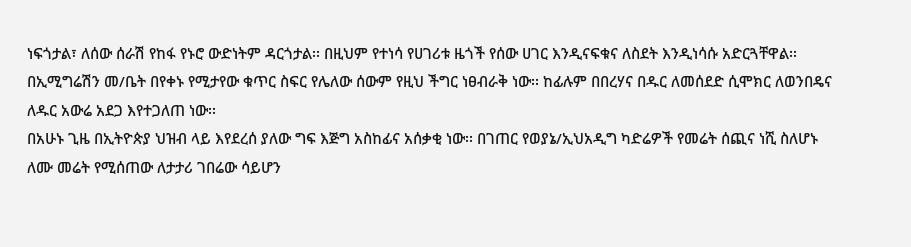ነፍጎታል፣ ለሰው ሰራሽ የከፋ የኑሮ ውድነትም ዳርጎታል፡፡ በዚህም የተነሳ የሀገሪቱ ዜጎች የሰው ሀገር እንዲናፍቁና ለስደት እንዲነሳሱ አድርጓቸዋል፡፡ በኢሚግሬሽን መ/ቤት በየቀኑ የሚታየው ቁጥር ስፍር የሌለው ሰውም የዚህ ችግር ነፀብራቅ ነው፡፡ ከፊሉም በበረሃና በዱር ለመሰደድ ሲሞክር ለወንበዴና ለዱር አውሬ አደጋ እየተጋለጠ ነው፡፡
በአሁኑ ጊዜ በኢትዮጵያ ህዝብ ላይ እየደረሰ ያለው ግፍ እጅግ አስከፊና አሰቃቂ ነው፡፡ በገጠር የወያኔ/ኢህአዲግ ካድሬዎች የመሬት ሰጪና ነሺ ስለሆኑ ለሙ መሬት የሚሰጠው ለታታሪ ገበሬው ሳይሆን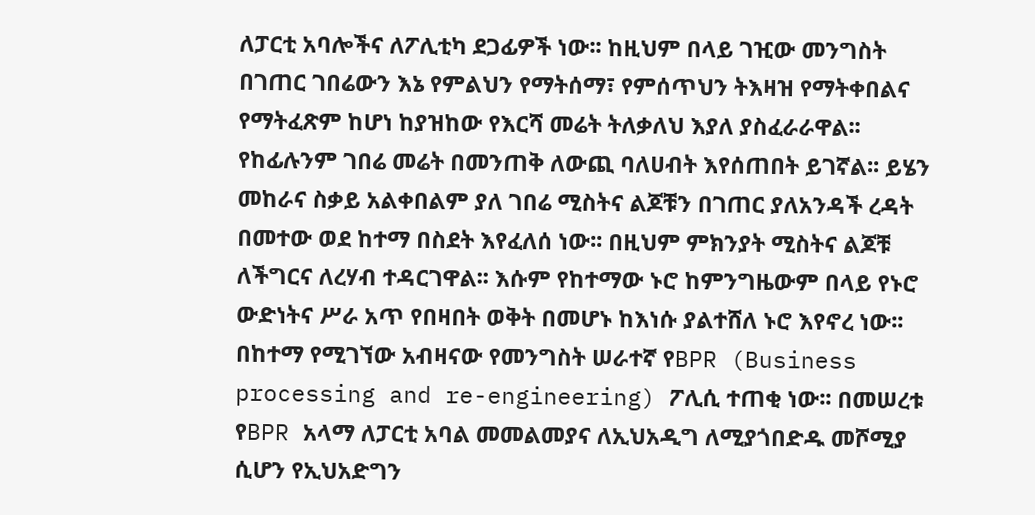ለፓርቲ አባሎችና ለፖሊቲካ ደጋፊዎች ነው፡፡ ከዚህም በላይ ገዢው መንግስት በገጠር ገበሬውን እኔ የምልህን የማትሰማ፣ የምሰጥህን ትእዛዝ የማትቀበልና የማትፈጽም ከሆነ ከያዝከው የእርሻ መሬት ትለቃለህ እያለ ያስፈራራዋል፡፡ የከፊሉንም ገበሬ መሬት በመንጠቅ ለውጪ ባለሀብት እየሰጠበት ይገኛል፡፡ ይሄን መከራና ስቃይ አልቀበልም ያለ ገበሬ ሚስትና ልጆቹን በገጠር ያለአንዳች ረዳት በመተው ወደ ከተማ በስደት እየፈለሰ ነው፡፡ በዚህም ምክንያት ሚስትና ልጆቹ ለችግርና ለረሃብ ተዳርገዋል፡፡ እሱም የከተማው ኑሮ ከምንግዜውም በላይ የኑሮ ውድነትና ሥራ አጥ የበዛበት ወቅት በመሆኑ ከእነሱ ያልተሸለ ኑሮ እየኖረ ነው፡፡
በከተማ የሚገኘው አብዛናው የመንግስት ሠራተኛ የBPR (Business processing and re-engineering) ፖሊሲ ተጠቂ ነው፡፡ በመሠረቱ የBPR አላማ ለፓርቲ አባል መመልመያና ለኢህአዲግ ለሚያጎበድዱ መሾሚያ ሲሆን የኢህአድግን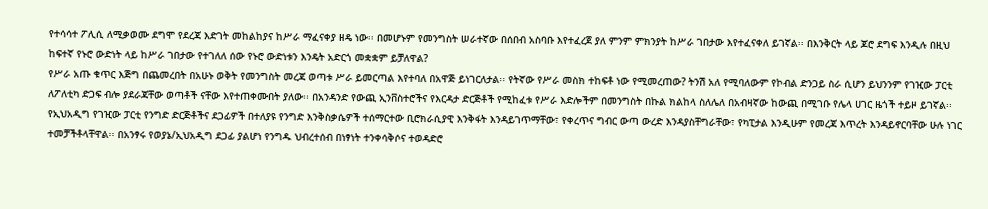የተሳሳተ ፖሊሲ ለሚቃወሙ ደግሞ የደረጃ እድገት መከልከያና ከሥራ ማፈናቀያ ዘዴ ነው፡፡ በመሆኑም የመንግስት ሠራተኛው በሰበብ አስባቡ እየተፈረጀ ያለ ምንም ምክንያት ከሥራ ገበታው እየተፈናቀለ ይገኛል፡፡ በእንቅርት ላይ ጆሮ ደግፍ እንዲሉ በዚህ ከፍተኛ የኑሮ ውድነት ላይ ከሥራ ገበታው የተገለለ ሰው የኑሮ ውድነቱን እንዴት አድርጎ መቋቋም ይቻለዋል?
የሥራ አጡ ቁጥር እጅግ በጨመረበት በአሁኑ ወቅት የመንግስት መረጃ ወጣቱ ሥራ ይመርጣል እየተባለ በአዋጅ ይነገርለታል፡፡ የትኛው የሥራ መስክ ተከፍቶ ነው የሚመረጠው? ትንሽ አለ የሚባለውም የኮብል ድንጋይ ስራ ሲሆን ይህንንም የገዢው ፓርቲ ለፖለቲካ ድጋፍ ብሎ ያደራጃቸው ወጣቶች ናቸው እየተጠቀሙበት ያለው፡፡ በአንዳንድ የውጪ ኢንቨስተሮችና የእርዳታ ድርጅቶች የሚከፈቱ የሥራ እድሎችም በመንግስት በኩል ክልከላ ስለሌለ በአብዛኛው ከውጪ በሚገቡ የሌላ ሀገር ዜጎች ተይዞ ይገኛል፡፡
የኢህአዲግ የገዢው ፓርቲ የንግድ ድርጅቶችና ደጋፊዎች በተለያዩ የንግድ እንቅስቃሴዎች ተሰማርተው ቢሮክራሲያዊ እንቅፋት እንዳይገጥማቸው፣ የቀረጥና ግብር ውጣ ውረድ እንዳያስቸግራቸው፣ የካፒታል እንዲሁም የመረጃ እጥረት እንዳይኖርባቸው ሁሉ ነገር ተመቻችቶላቸዋል፡፡ በአንፃሩ የወያኔ/ኢህአዲግ ደጋፊ ያልሆነ የንግዱ ህብረተሰብ በነፃነት ተንቀሳቅሶና ተወዳድሮ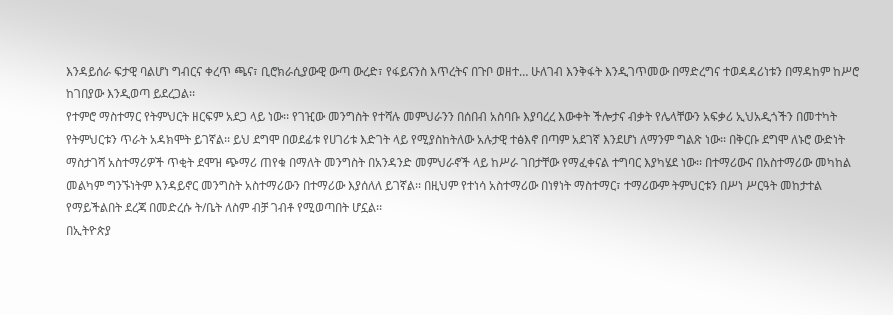እንዳይሰራ ፍታዊ ባልሆነ ግብርና ቀረጥ ጫና፣ ቢሮክራሲያውዊ ውጣ ውረድ፣ የፋይናንስ እጥረትና በጉቦ ወዘተ… ሁለገብ እንቅፋት እንዲገጥመው በማድረግና ተወዳዳሪነቱን በማዳከም ከሥሮ ከገበያው እንዲወጣ ይደረጋል፡፡
የተምሮ ማስተማር የትምህርት ዘርፍም አደጋ ላይ ነው፡፡ የገዢው መንግስት የተሻሉ መምህራንን በሰበብ አስባቡ እያባረረ እውቀት ችሎታና ብቃት የሌላቸውን አፍቃሪ ኢህአዲጎችን በመተካት የትምህርቱን ጥራት አዳክሞት ይገኛል፡፡ ይህ ደግሞ በወደፊቱ የሀገሪቱ እድገት ላይ የሚያስከትለው አሉታዊ ተፅእኖ በጣም አደገኛ እንደሆነ ለማንም ግልጽ ነው፡፡ በቅርቡ ደግሞ ለኑሮ ውድነት ማስታገሻ አስተማሪዎች ጥቂት ደሞዝ ጭማሪ ጠየቁ በማለት መንግስት በአንዳንድ መምህራኖች ላይ ከሥራ ገበታቸው የማፈቀናል ተግባር እያካሄደ ነው፡፡ በተማሪውና በአስተማሪው መካከል መልካም ግንኙነትም እንዳይኖር መንግስት አስተማሪውን በተማሪው እያሰለለ ይገኛል፡፡ በዚህም የተነሳ አስተማሪው በነፃነት ማስተማር፣ ተማሪውም ትምህርቱን በሥነ ሥርዓት መከታተል የማይችልበት ደረጃ በመድረሱ ት/ቤት ለስም ብቻ ገብቶ የሚወጣበት ሆኗል፡፡
በኢትዮጵያ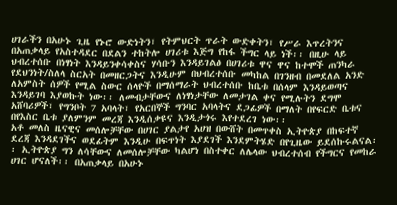ሀገራችን በአሁኑ ጊዜ የኑሮ ውድነትን፣ የትምህርት ጥራት ውድቀትን፣ የሥራ እጥረትንና በአጠቃላይ የአስተዳደር በደልን ተከትሎ ሀገሪቱ እጅግ የከፋ ችግር ላይ ነች፡፡ በዚሁ ላይ ህብረተሰቡ በነፃነት እንዳይንቀሳቀስና ሃሳቡን እንዳይገልፅ በሀገሪቱ ዋና ዋና ከተሞች ጠንካራ የደህንነት/ስለላ ስርአት በመዘርጋትና እንዲሁም በህብረተሰቡ መካከል በገንዘብ በመደለል አንድ ለአምስት ሰዎች የሚል ስውር ሰላዮች በማሰማራት ህብረተሰቡ ከቤቱ በሰላም እንዳይወጣና እንዳይገባ እያወኩት ነው፡፡ ለመብታቸውና ለነፃነታቸው ለመታገል ቀና የሚሉትን ደግሞ አሸባሪዎች፣ የግንቦት 7 አባላት፣ የአርበኞች ግንባር አባላትና ደጋፊዎች በማለት በየፍርድ ቤቱና በየእስር ቤቱ ያለምንም መረጃ እንዲሰቃዩና እንዲታጎሩ እየተደረገ ነው፡፡
አቶ መለስ ዜናዊና መሰሎቻቸው በሀገር ያልታየ አሀዝ በውሸት በመጥቀስ ኢትዮጵያ በከፍተኛ ደረጃ እንዳደገችና ወደፊትም እንዲሁ በፍጥነት እያደገች እንደምትሄድ በየጊዜው ይደሰኩሩልናል፡፡ ኢትዮጵያ ግን ለሳቸውና ለመሰሎቻቸው ካልሆነ በስተቀር ለሌላው ህብረተሰብ የችግርና የመከራ ሀገር ሆናለች፡፡ በአጠቃላይ በአሁኑ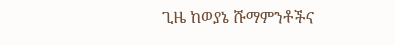ጊዜ ከወያኔ ሹማምንቶችና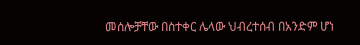መሰሎቻቸው በስተቀር ሌላው ህብረተሰብ በአንድም ሆነ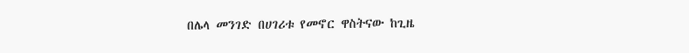በሌላ መንገድ በሀገሪቱ የመኖር ዋስትናው ከጊዜ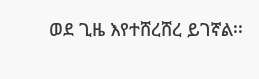ወደ ጊዜ እየተሸረሸረ ይገኛል፡፡